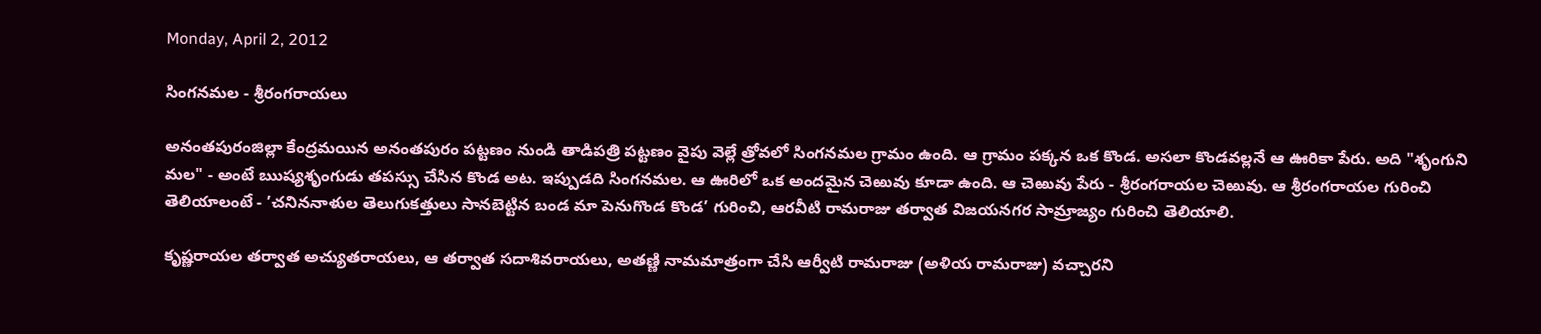Monday, April 2, 2012

సింగనమల - శ్రీరంగరాయలు

అనంతపురంజిల్లా కేంద్రమయిన అనంతపురం పట్టణం నుండి తాడిపత్రి పట్టణం వైపు వెల్లే త్రోవలో సింగనమల గ్రామం ఉంది. ఆ గ్రామం పక్కన ఒక కొండ. అసలా కొండవల్లనే ఆ ఊరికా పేరు. అది "శృంగుని మల" - అంటే ఋష్యశృంగుడు తపస్సు చేసిన కొండ అట. ఇప్పుడది సింగనమల. ఆ ఊరిలో ఒక అందమైన చెఱువు కూడా ఉంది. ఆ చెఱువు పేరు - శ్రీరంగరాయల చెఱువు. ఆ శ్రీరంగరాయల గురించి తెలియాలంటే - ’చనిననాళుల తెలుగుకత్తులు సానబెట్టిన బండ మా పెనుగొండ కొండ’ గురించి, ఆరవీటి రామరాజు తర్వాత విజయనగర సామ్రాజ్యం గురించి తెలియాలి.

కృష్ణరాయల తర్వాత అచ్యుతరాయలు, ఆ తర్వాత సదాశివరాయలు, అతణ్ణి నామమాత్రంగా చేసి ఆర్వీటి రామరాజు (అళియ రామరాజు) వచ్చారని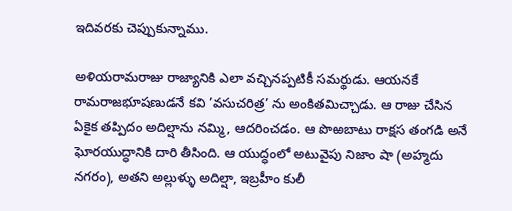ఇదివరకు చెప్పుకున్నాము.

అళియరామరాజు రాజ్యానికి ఎలా వచ్చినప్పటికీ సమర్థుడు. ఆయనకే రామరాజభూషణుడనే కవి ’వసుచరిత్ర’ ను అంకితమిచ్చాడు. ఆ రాజు చేసిన ఏకైక తప్పిదం అదిల్షాను నమ్మి, ఆదరించడం. ఆ పొఱబాటు రాక్షస తంగడి అనే ఘోరయుద్ధానికి దారి తీసింది. ఆ యుద్ధంలో అటువైపు నిజాం షా (అహ్మదు నగరం), అతని అల్లుళ్ళు అదిల్షా, ఇబ్రహీం కులీ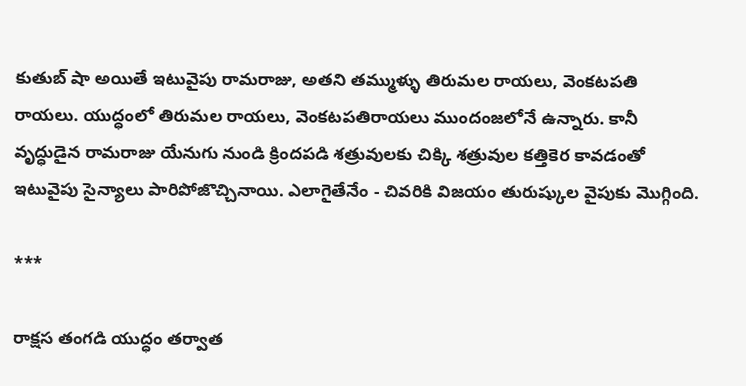కుతుబ్ షా అయితే ఇటువైపు రామరాజు, అతని తమ్ముళ్ళు తిరుమల రాయలు, వెంకటపతి రాయలు. యుద్ధంలో తిరుమల రాయలు, వెంకటపతిరాయలు ముందంజలోనే ఉన్నారు. కానీ వృద్ధుడైన రామరాజు యేనుగు నుండి క్రిందపడి శత్రువులకు చిక్కి శత్రువుల కత్తికెర కావడంతో ఇటువైపు సైన్యాలు పారిపోజొచ్చినాయి. ఎలాగైతేనేం - చివరికి విజయం తురుష్కుల వైపుకు మొగ్గింది.

***

రాక్షస తంగడి యుద్ధం తర్వాత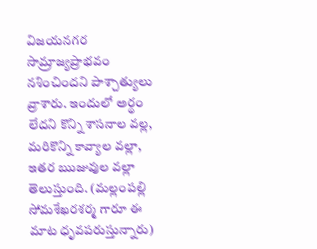విజయనగర సామ్రాజ్యప్రాభవం నశించిందని పాశ్చాత్యులు వ్రాశారు. ఇందులో అర్థం లేదని కొన్ని శాసనాల వల్ల, మరికొన్ని కావ్యాల వల్లా, ఇతర ఋజువుల వల్లా తెలుస్తుంది. (మల్లంపల్లి సోమశేఖరశర్మ గారూ ఈ మాట ధృవపరుస్తున్నారు)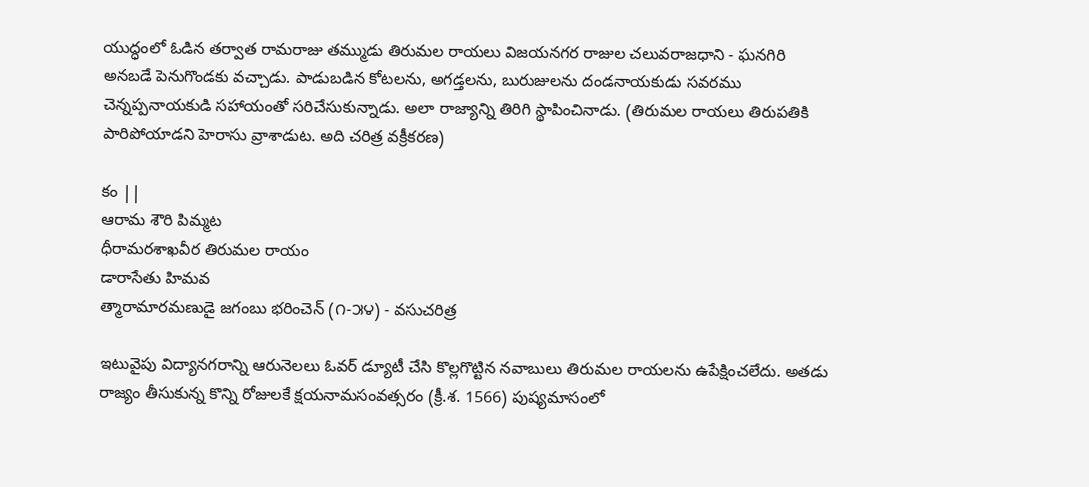యుద్ధంలో ఓడిన తర్వాత రామరాజు తమ్ముడు తిరుమల రాయలు విజయనగర రాజుల చలువరాజధాని - ఘనగిరి అనబడే పెనుగొండకు వచ్చాడు. పాడుబడిన కోటలను, అగడ్తలను, బురుజులను దండనాయకుడు సవరము చెన్నప్పనాయకుడి సహాయంతో సరిచేసుకున్నాడు. అలా రాజ్యాన్ని తిరిగి స్థాపించినాడు. (తిరుమల రాయలు తిరుపతికి పారిపోయాడని హెరాసు వ్రాశాడుట. అది చరిత్ర వక్రీకరణ)

కం ||
ఆరామ శౌరి పిమ్మట
ధీరామరశాఖవీర తిరుమల రాయం
డారాసేతు హిమవ
త్మారామారమణుడై జగంబు భరించెన్ (౧-౫౪) - వసుచరిత్ర

ఇటువైపు విద్యానగరాన్ని ఆరునెలలు ఓవర్ డ్యూటీ చేసి కొల్లగొట్టిన నవాబులు తిరుమల రాయలను ఉపేక్షించలేదు. అతడు రాజ్యం తీసుకున్న కొన్ని రోజులకే క్షయనామసంవత్సరం (క్రీ.శ. 1566) పుష్యమాసంలో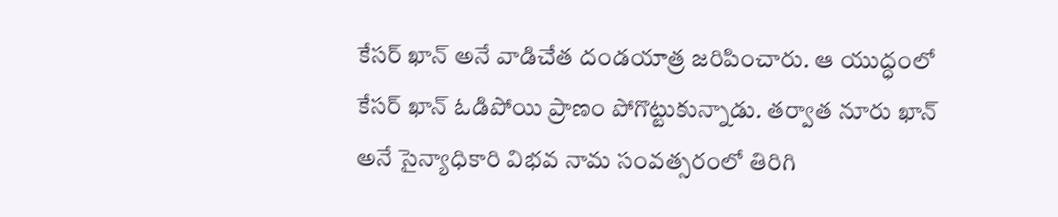కేసర్ ఖాన్ అనే వాడిచేత దండయాత్ర జరిపించారు. ఆ యుద్ధంలో కేసర్ ఖాన్ ఓడిపోయి ప్రాణం పోగొట్టుకున్నాడు. తర్వాత నూరు ఖాన్ అనే సైన్యాధికారి విభవ నామ సంవత్సరంలో తిరిగి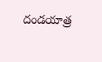దండయాత్ర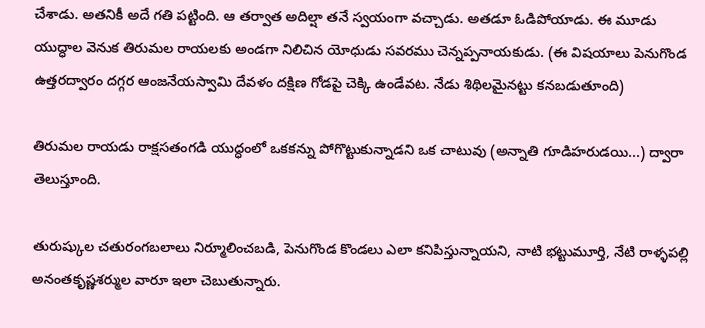చేశాడు. అతనికీ అదే గతి పట్టింది. ఆ తర్వాత అదిల్షా తనే స్వయంగా వచ్చాడు. అతడూ ఓడిపోయాడు. ఈ మూడు యుద్ధాల వెనుక తిరుమల రాయలకు అండగా నిలిచిన యోధుడు సవరము చెన్నప్పనాయకుడు. (ఈ విషయాలు పెనుగొండ ఉత్తరద్వారం దగ్గర ఆంజనేయస్వామి దేవళం దక్షిణ గోడపై చెక్కి ఉండేవట. నేడు శిథిలమైనట్టు కనబడుతూంది)

తిరుమల రాయడు రాక్షసతంగడి యుద్ధంలో ఒకకన్ను పోగొట్టుకున్నాడని ఒక చాటువు (అన్నాతి గూడిహరుడయి...) ద్వారా తెలుస్తూంది.

తురుష్కుల చతురంగబలాలు నిర్మూలించబడి, పెనుగొండ కొండలు ఎలా కనిపిస్తున్నాయని, నాటి భట్టుమూర్తి, నేటి రాళ్ళపల్లి అనంతకృష్ణశర్ముల వారూ ఇలా చెబుతున్నారు.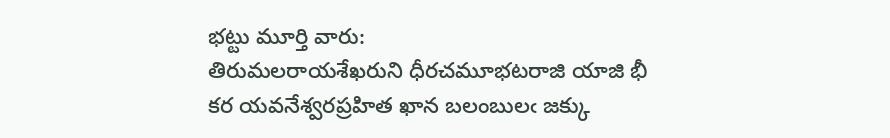భట్టు మూర్తి వారు:
తిరుమలరాయశేఖరుని ధీరచమూభటరాజి యాజి భీ
కర యవనేశ్వరప్రహిత ఖాన బలంబులఁ జక్కు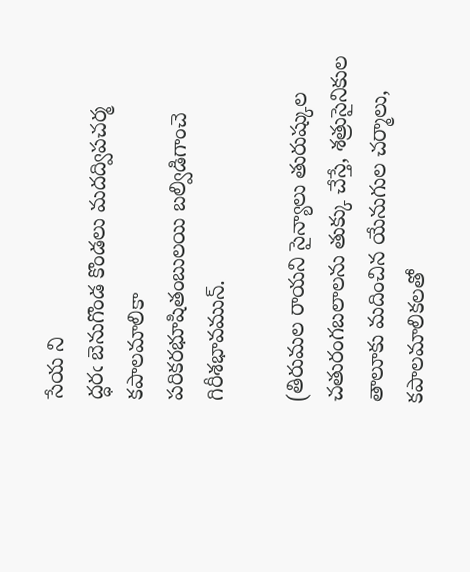సేయ ని
ద్ధరఁ బెనుగొండ కొండలు మదద్విపచర్మ కపాలమాలికా
పరికరభూషితంబులయి బల్విడిగాంచె గిరీశభావమున్.

(తిరుమల రాయని సైన్యాలు తురుష్కుల చతురంగబలాలను తుక్కు చేస్తే, శత్రుసైనికుల తాలూకు మదించిన యేనుగుల చర్మాలు, కపాలమాలికలతో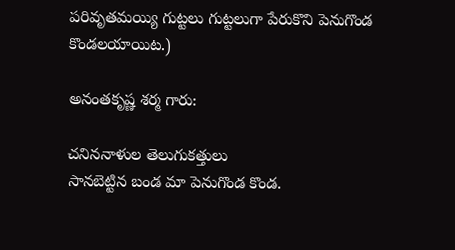పరివృతమయ్యి గుట్టలు గుట్టలుగా పేరుకొని పెనుగొండ కొండలయాయిట.)

అనంతకృష్ణ శర్మ గారు:

చనిననాళుల తెలుగుకత్తులు
సానబెట్టిన బండ మా పెనుగొండ కొండ.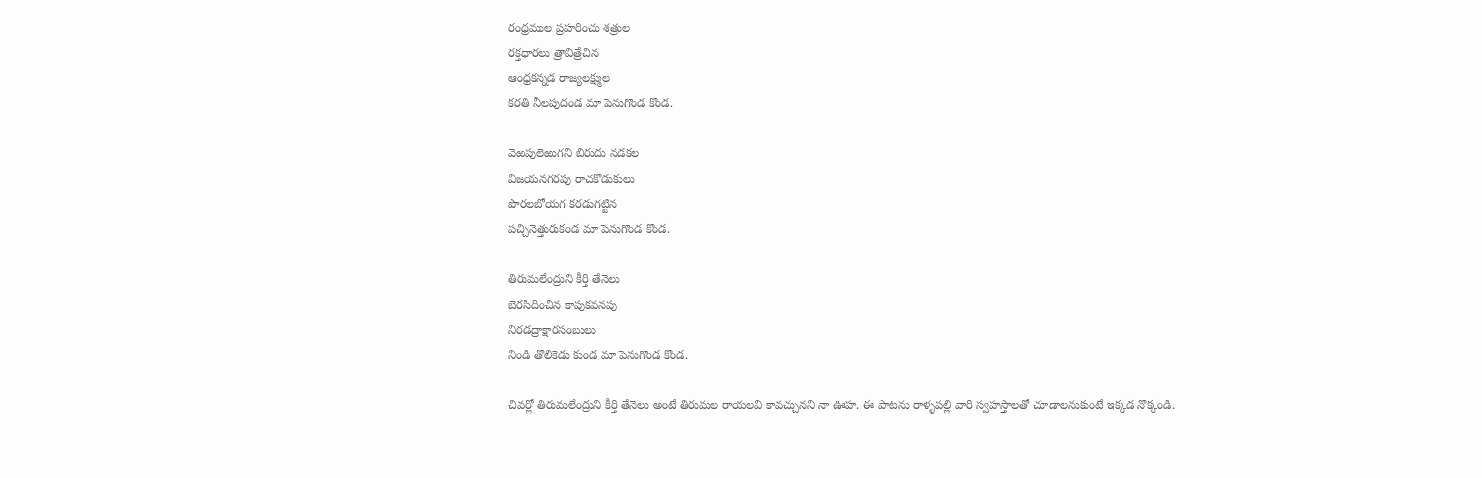రంధ్రముల ప్రహరించు శత్రుల
రక్తధారలు త్రావిత్రేచిన
ఆంధ్రకన్నడ రాజ్యలక్ష్ముల
కరతి నీలపుదండ మా పెనుగొండ కొండ.

వెఱపులెఱుగని బిరుదు నడకల
విజయనగరపు రాచకొడుకులు
పొరలబోయగ కరడుగట్టిన
పచ్చినెత్తురుకండ మా పెనుగొండ కొండ.

తిరుమలేంద్రుని కీర్తి తేనెలు
బెరసిదించిన కాపుకవనపు
నిరడద్రాక్షారసంబులు
నిండి తొలికెడు కుండ మా పెనుగొండ కొండ.

చివర్లో తిరుమలేంద్రుని కీర్తి తేనెలు అంటే తిరుమల రాయలవి కావచ్చునని నా ఊహ. ఈ పాటను రాళ్ళపల్లి వారి స్వహస్తాలతో చూడాలనుకుంటే ఇక్కడ నొక్కండి.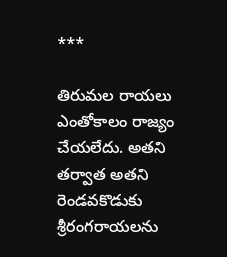***

తిరుమల రాయలు ఎంతోకాలం రాజ్యం చేయలేదు. అతని తర్వాత అతని రెండవకొడుకు శ్రీరంగరాయలను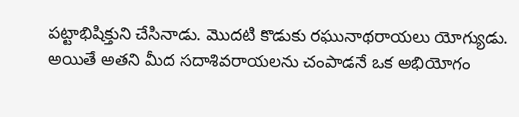పట్టాభిషిక్తుని చేసినాడు. మొదటి కొడుకు రఘునాథరాయలు యోగ్యుడు. అయితే అతని మీద సదాశివరాయలను చంపాడనే ఒక అభియోగం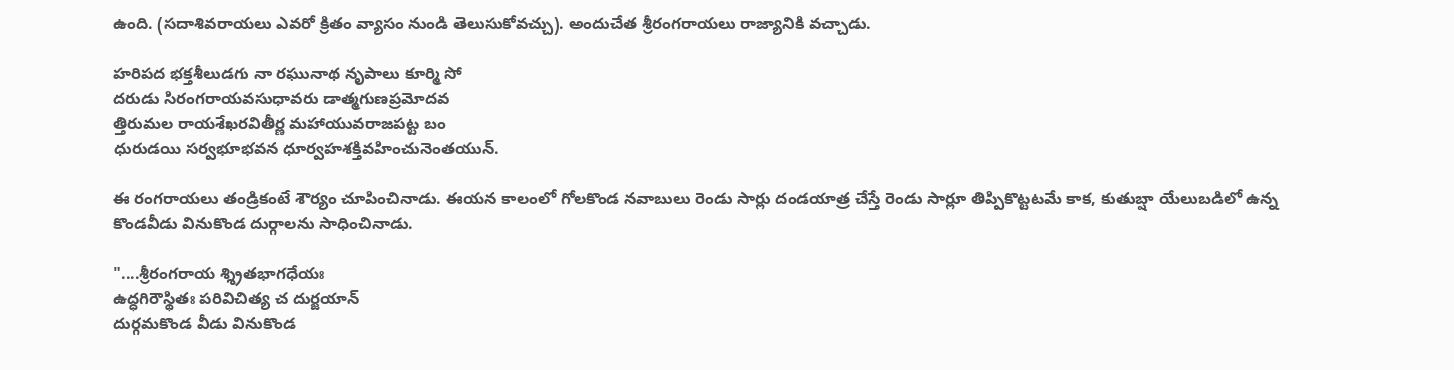ఉంది. (సదాశివరాయలు ఎవరో క్రితం వ్యాసం నుండి తెలుసుకోవచ్చు). అందుచేత శ్రీరంగరాయలు రాజ్యానికి వచ్చాడు.

హరిపద భక్తశీలుడగు నా రఘునాథ నృపాలు కూర్మి సో
దరుడు సిరంగరాయవసుధావరు డాత్మగుణప్రమోదవ
త్తిరుమల రాయశేఖరవితీర్ణ మహాయువరాజపట్ట బం
ధురుడయి సర్వభూభవన ధూర్వహశక్తివహించునెంతయున్.

ఈ రంగరాయలు తండ్రికంటే శౌర్యం చూపించినాడు. ఈయన కాలంలో గోలకొండ నవాబులు రెండు సార్లు దండయాత్ర చేస్తే రెండు సార్లూ తిప్పికొట్టటమే కాక, కుతుబ్షా యేలుబడిలో ఉన్న కొండవీడు వినుకొండ దుర్గాలను సాధించినాడు.

"....శ్రీరంగరాయ శ్శ్రితభాగధేయః
ఉద్ధగిరౌస్థితః పరివిచిత్య చ దుర్జయాన్
దుర్గమకొండ వీడు వినుకొండ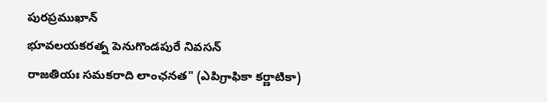పురప్రముఖాన్
భూవలయకరత్న పెనుగొండపురే నివసన్
రాజతియః సమకరాది లాంఛనత" (ఎపిగ్రాఫికా కర్ణాటికా)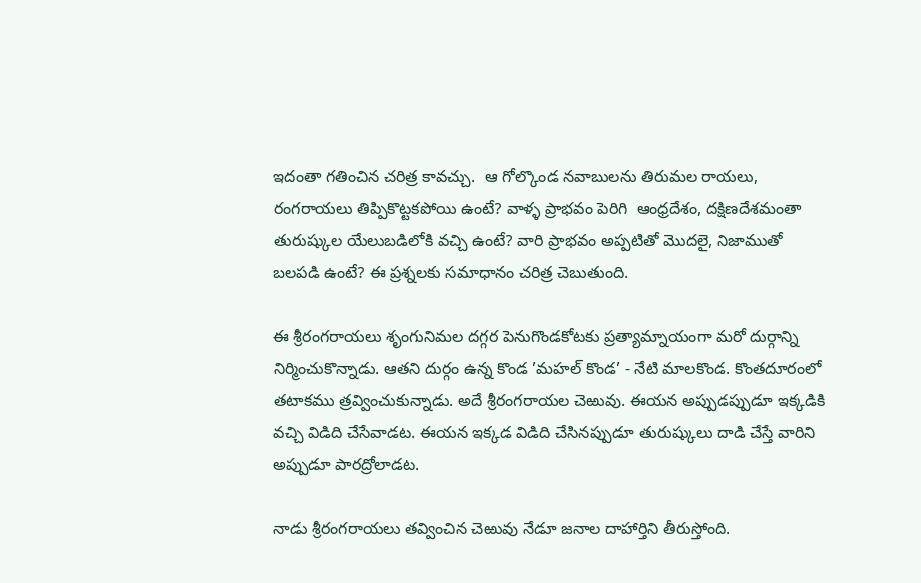ఇదంతా గతించిన చరిత్ర కావచ్చు.  ఆ గోల్కొండ నవాబులను తిరుమల రాయలు, రంగరాయలు తిప్పికొట్టకపోయి ఉంటే? వాళ్ళ ప్రాభవం పెరిగి  ఆంధ్రదేశం, దక్షిణదేశమంతా తురుష్కుల యేలుబడిలోకి వచ్చి ఉంటే? వారి ప్రాభవం అప్పటితో మొదలై, నిజాముతో బలపడి ఉంటే? ఈ ప్రశ్నలకు సమాధానం చరిత్ర చెబుతుంది.

ఈ శ్రీరంగరాయలు శృంగునిమల దగ్గర పెనుగొండకోటకు ప్రత్యామ్నాయంగా మరో దుర్గాన్ని నిర్మించుకొన్నాడు. ఆతని దుర్గం ఉన్న కొండ ’మహల్ కొండ’ - నేటి మాలకొండ. కొంతదూరంలో తటాకము త్రవ్వించుకున్నాడు. అదే శ్రీరంగరాయల చెఱువు. ఈయన అప్పుడప్పుడూ ఇక్కడికి వచ్చి విడిది చేసేవాడట. ఈయన ఇక్కడ విడిది చేసినప్పుడూ తురుష్కులు దాడి చేస్తే వారిని అప్పుడూ పారద్రోలాడట.

నాడు శ్రీరంగరాయలు తవ్వించిన చెఱువు నేడూ జనాల దాహార్తిని తీరుస్తోంది.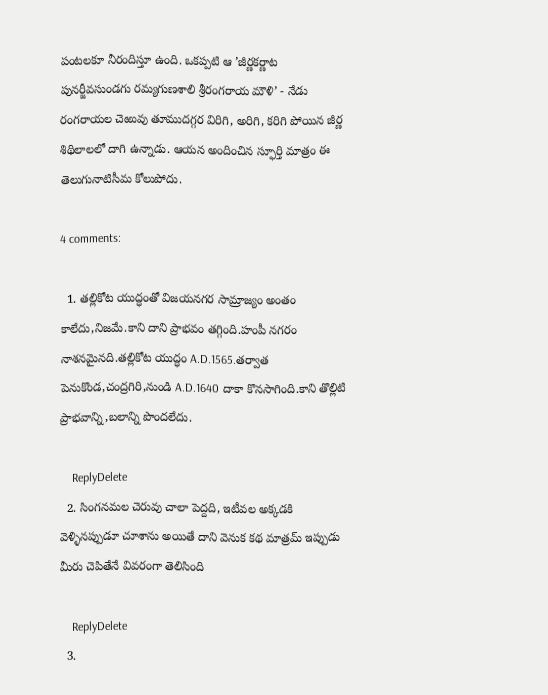పంటలకూ నీరందిస్తూ ఉంది. ఒకప్పటి ఆ ’జీర్ణకర్ణాట పునర్జీవసుండగు రమ్యగుణశాలి శ్రీరంగరాయ మౌళి’ - నేడు రంగరాయల చెఱువు తూముదగ్గర విరిగి, అరిగి, కరిగి పోయిన జీర్ణ శిథిలాలలో దాగి ఉన్నాడు. ఆయన అందించిన స్ఫూర్తి మాత్రం ఈ తెలుగునాటిసీమ కోలుపోదు.

4 comments:

  1. తల్లికోట యుద్ధంతో విజయనగర సామ్రాజ్యం అంతం కాలేదు,నిజమే.కాని దాని ప్రాభవం తగ్గింది.హంపీ నగరం నాశనమైనది.తల్లికోట యుద్ధం A.D.1565.తర్వాత పెనుకొండ,చంద్రగిరి,నుండి A.D.1640 దాకా కొనసాగింది.కాని తొల్లిటి ప్రాభవాన్ని,బలాన్ని పొందలేదు.

    ReplyDelete
  2. సింగనమల చెరువు చాలా పెద్దది, ఇటీవల అక్కడకి వెళ్ళినప్పుడూ చూశాను అయితే దాని వెనుక కథ మాత్రమ్ ఇప్పుడు మీరు చెపితేనే వివరంగా తెలిసింది

    ReplyDelete
  3.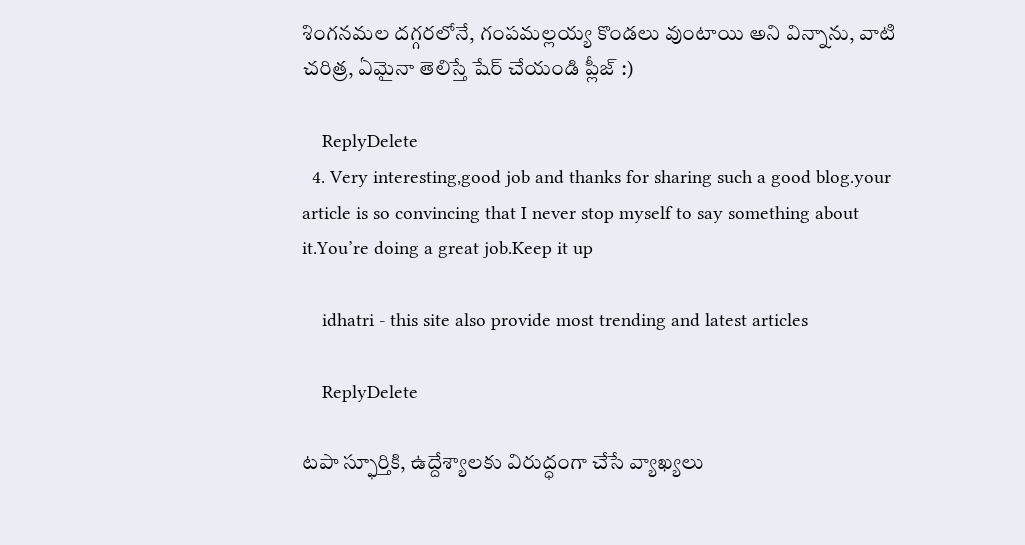శింగనమల దగ్గరలోనే, గంపమల్లయ్య కొండలు వుంటాయి అని విన్నాను, వాటి చరిత్ర, ఏమైనా తెలిస్తే షేర్ చేయండి ప్లీజ్ :)

    ReplyDelete
  4. Very interesting,good job and thanks for sharing such a good blog.your article is so convincing that I never stop myself to say something about it.You’re doing a great job.Keep it up

    idhatri - this site also provide most trending and latest articles

    ReplyDelete

టపా స్ఫూర్తికి, ఉద్దేశ్యాలకు విరుద్ధంగా చేసే వ్యాఖ్యలు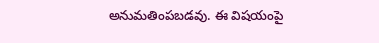అనుమతింపబడవు. ఈ విషయంపై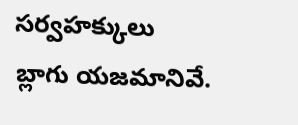సర్వహక్కులు బ్లాగు యజమానివే.